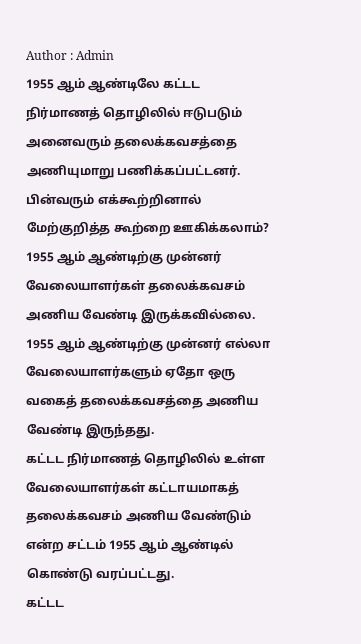Author : Admin
1955 ஆம் ஆண்டிலே கட்டட நிர்மாணத் தொழிலில் ஈடுபடும் அனைவரும் தலைக்கவசத்தை அணியுமாறு பணிக்கப்பட்டனர். பின்வரும் எக்கூற்றினால் மேற்குறித்த கூற்றை ஊகிக்கலாம்?
1955 ஆம் ஆண்டிற்கு முன்னர் வேலையாளர்கள் தலைக்கவசம் அணிய வேண்டி இருக்கவில்லை.
1955 ஆம் ஆண்டிற்கு முன்னர் எல்லா வேலையாளர்களும் ஏதோ ஒரு வகைத் தலைக்கவசத்தை அணிய வேண்டி இருந்தது.
கட்டட நிர்மாணத் தொழிலில் உள்ள வேலையாளர்கள் கட்டாயமாகத் தலைக்கவசம் அணிய வேண்டும் என்ற சட்டம் 1955 ஆம் ஆண்டில் கொண்டு வரப்பட்டது.
கட்டட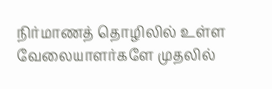நிர்மாணத் தொழிலில் உள்ள வேலையாளர்களே முதலில்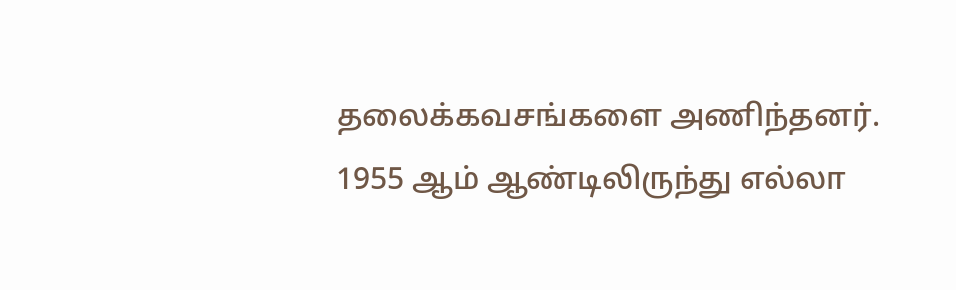தலைக்கவசங்களை அணிந்தனர்.
1955 ஆம் ஆண்டிலிருந்து எல்லா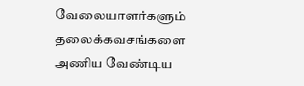வேலையாளர்களும் தலைக்கவசங்களை அணிய வேண்டிய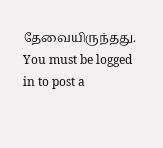தேவையிருந்தது.
You must be logged in to post a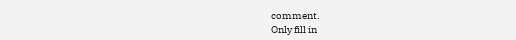comment.
Only fill in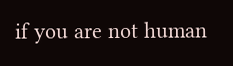if you are not human